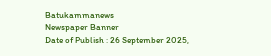Batukammanews
Newspaper Banner
Date of Publish : 26 September 2025,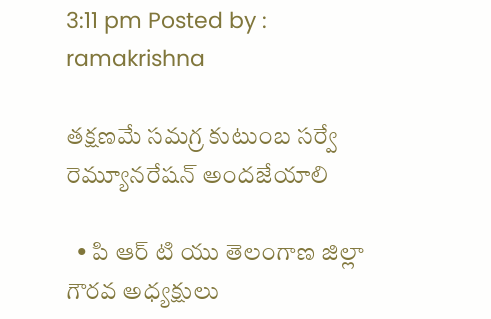3:11 pm Posted by : ramakrishna

తక్షణమే సమగ్ర కుటుంబ సర్వే రెమ్యూనరేషన్ అందజేయాలి

  • పి ఆర్ టి యు తెలంగాణ జిల్లా గౌరవ అధ్యక్షులు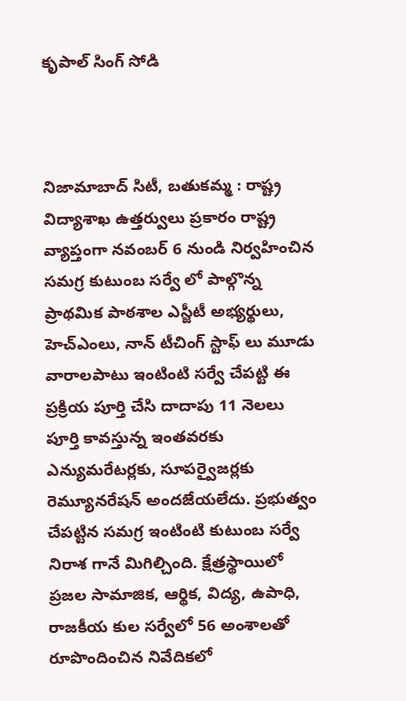కృపాల్ సింగ్ సోడి



నిజామాబాద్ సిటీ, బతుకమ్మ : రాష్ట్ర విద్యాశాఖ ఉత్తర్వులు ప్రకారం రాష్ట్ర వ్యాప్తంగా నవంబర్ 6 నుండి నిర్వహించిన సమగ్ర కుటుంబ సర్వే లో పాల్గొన్న ప్రాథమిక పాఠశాల ఎస్జీటీ అభ్యర్థులు, హెచ్ఎంలు, నాన్ టీచింగ్ స్టాఫ్ లు మూడు వారాలపాటు ఇంటింటి సర్వే చేపట్టి ఈ ప్రక్రియ పూర్తి చేసి దాదాపు 11 నెలలు పూర్తి కావస్తున్న ఇంతవరకు ఎన్యుమరేటర్లకు, సూపర్వైజర్లకు రెమ్యూనరేషన్ అందజేయలేదు. ప్రభుత్వం చేపట్టిన సమగ్ర ఇంటింటి కుటుంబ సర్వే నిరాశ గానే మిగిల్చింది. క్షేత్రస్థాయిలో ప్రజల సామాజిక, ఆర్థిక, విద్య, ఉపాధి, రాజకీయ కుల సర్వేలో 56 అంశాలతో రూపొందించిన నివేదికలో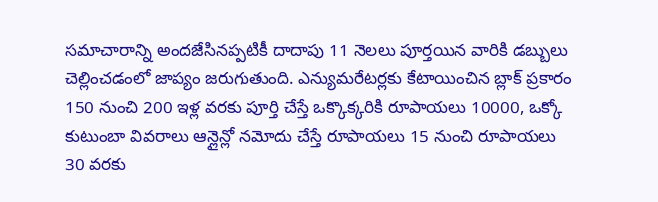సమాచారాన్ని అందజేసినప్పటికీ దాదాపు 11 నెలలు పూర్తయిన వారికి డబ్బులు చెల్లించడంలో జాప్యం జరుగుతుంది. ఎన్యుమరేటర్లకు కేటాయించిన బ్లాక్ ప్రకారం 150 నుంచి 200 ఇళ్ల వరకు పూర్తి చేస్తే ఒక్కొక్కరికి రూపాయలు 10000, ఒక్కో కుటుంబా వివరాలు ఆన్లైన్లో నమోదు చేస్తే రూపాయలు 15 నుంచి రూపాయలు 30 వరకు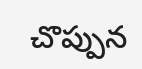చొప్పున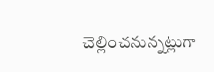చెల్లించనున్నట్లుగా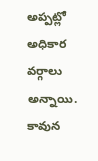అప్పట్లో అధికార వర్గాలు అన్నాయి. కావున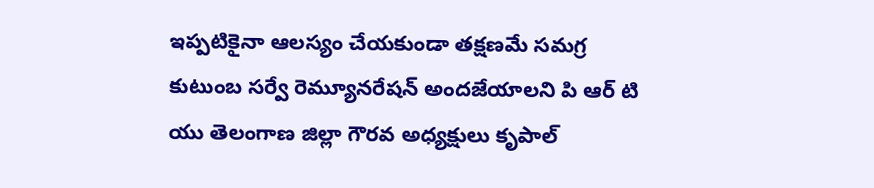ఇప్పటికైనా ఆలస్యం చేయకుండా తక్షణమే సమగ్ర కుటుంబ సర్వే రెమ్యూనరేషన్ అందజేయాలని పి ఆర్ టి యు తెలంగాణ జిల్లా గౌరవ అధ్యక్షులు కృపాల్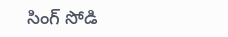సింగ్ సోడి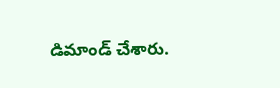డిమాండ్ చేశారు.